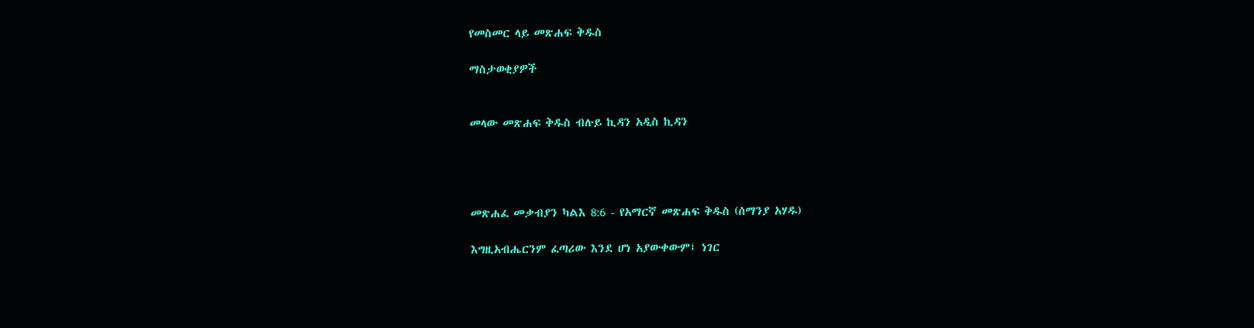የመስመር ላይ መጽሐፍ ቅዱስ

ማስታወቂያዎች


መላው መጽሐፍ ቅዱስ ብሉይ ኪዳን አዲስ ኪዳን




መጽሐፈ መቃብያን ካልእ 8:6 - የአማርኛ መጽሐፍ ቅዱስ (ሰማንያ አሃዱ)

እግዚአብሔርንም ፈጣሪው እንደ ሆነ አያውቀውም፤ ነገር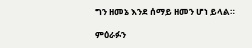ግን ዘመኔ እንደ ሰማይ ዘመን ሆነ ይላል።

ምዕራፉን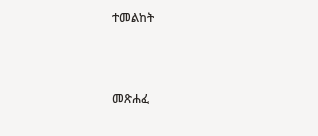ተመልከት



መጽሐፈ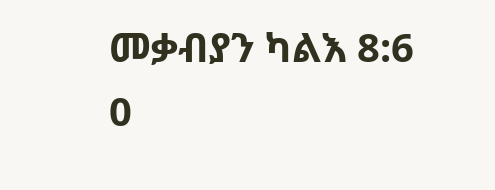መቃብያን ካልእ 8:6
0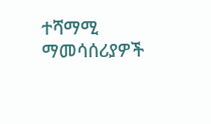ተሻማሚ ማመሳሰሪያዎች